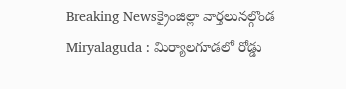Breaking Newsక్రైంజిల్లా వార్తలునల్గొండ
Miryalaguda : మిర్యాలగూడలో రోడ్డు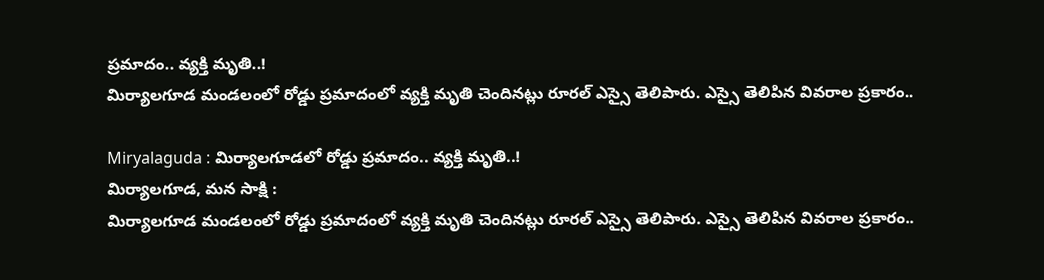ప్రమాదం.. వ్యక్తి మృతి..!
మిర్యాలగూడ మండలంలో రోడ్డు ప్రమాదంలో వ్యక్తి మృతి చెందినట్లు రూరల్ ఎస్సై తెలిపారు. ఎస్సై తెలిపిన వివరాల ప్రకారం..

Miryalaguda : మిర్యాలగూడలో రోడ్డు ప్రమాదం.. వ్యక్తి మృతి..!
మిర్యాలగూడ, మన సాక్షి :
మిర్యాలగూడ మండలంలో రోడ్డు ప్రమాదంలో వ్యక్తి మృతి చెందినట్లు రూరల్ ఎస్సై తెలిపారు. ఎస్సై తెలిపిన వివరాల ప్రకారం..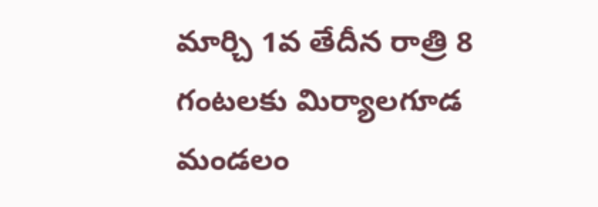మార్చి 1వ తేదీన రాత్రి 8 గంటలకు మిర్యాలగూడ మండలం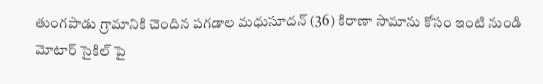తుంగపాడు గ్రామానికి చెందిన పగడాల మధుసూదన్ (36) కిరాణా సామాను కోసం ఇంటి నుండి మోటార్ సైకిల్ పై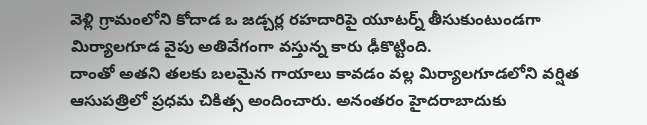వెళ్లి గ్రామంలోని కోదాడ ఒ జడ్చర్ల రహదారిపై యూటర్న్ తీసుకుంటుండగా మిర్యాలగూడ వైపు అతివేగంగా వస్తున్న కారు ఢీకొట్టింది.
దాంతో అతని తలకు బలమైన గాయాలు కావడం వల్ల మిర్యాలగూడలోని వర్షిత ఆసుపత్రిలో ప్రధమ చికిత్స అందించారు. అనంతరం హైదరాబాదుకు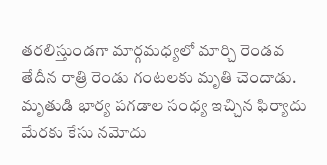తరలిస్తుండగా మార్గమధ్యలో మార్చి రెండవ తేదీన రాత్రి రెండు గంటలకు మృతి చెందాడు. మృతుడి భార్య పగడాల సంధ్య ఇచ్చిన ఫిర్యాదు మేరకు కేసు నమోదు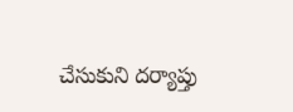చేసుకుని దర్యాప్తు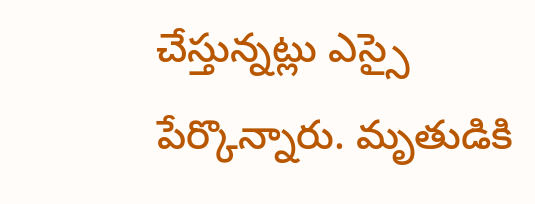చేస్తున్నట్లు ఎస్సై పేర్కొన్నారు. మృతుడికి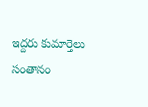ఇద్దరు కుమార్తెలు సంతానం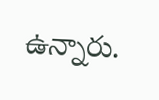ఉన్నారు.